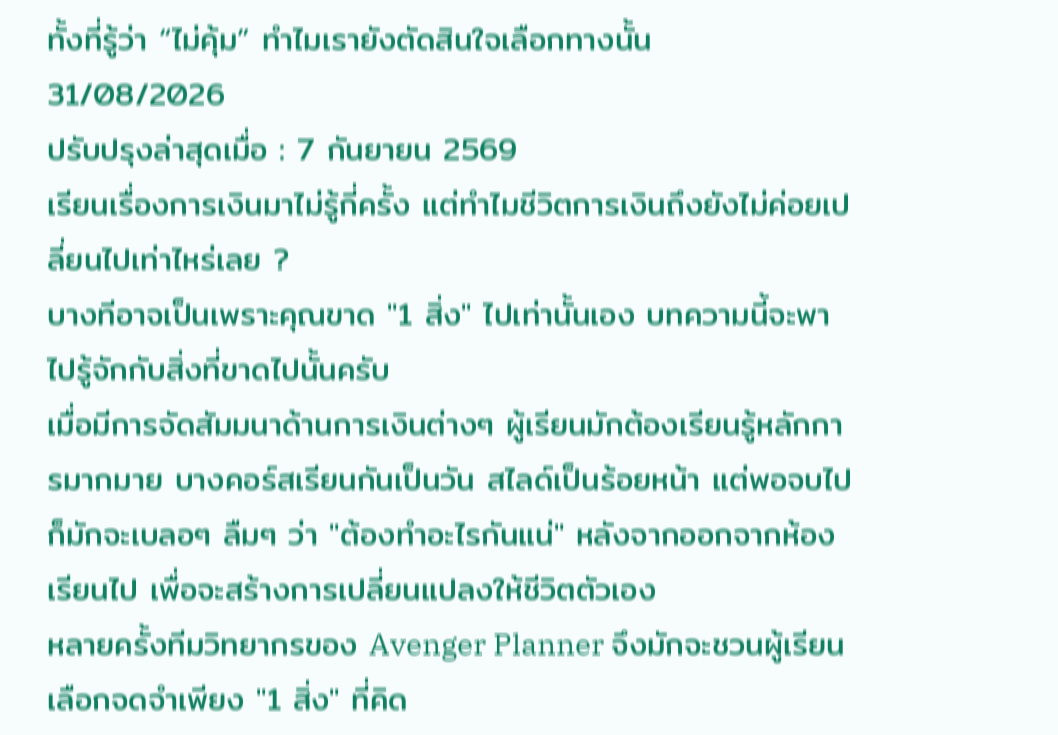ทั้งที่รู้ว่า “ไม่คุ้ม” ทำไมเรายังตัดสินใจเลือกทางนั้น
31/08/2026
ปรับปรุงล่าสุดเมื่อ : 7 กันยายน 2569
เรียนเรื่องการเงินมาไม่รู้กี่ครั้ง แต่ทำไมชีวิตการเงินถึงยังไม่ค่อยเปลี่ยนไปเท่าไหร่เลย ?
บางทีอาจเป็นเพราะคุณขาด "1 สิ่ง" ไปเท่านั้นเอง บทความนี้จะพาไปรู้จักกับสิ่งที่ขาดไปนั้นครับ
เมื่อมีการจัดสัมมนาด้านการเงินต่างๆ ผู้เรียนมักต้องเรียนรู้หลักการมากมาย บางคอร์สเรียนกันเป็นวัน สไลด์เป็นร้อยหน้า แต่พอจบไปก็มักจะเบลอๆ ลืมๆ ว่า "ต้องทำอะไรกันแน่" หลังจากออกจากห้องเรียนไป เพื่อจะสร้างการเปลี่ยนแปลงให้ชีวิตตัวเอง
หลายครั้งทีมวิทยากรของ Avenger Planner จึงมักจะชวนผู้เรียน เลือกจดจำเพียง "1 สิ่ง" ที่คิด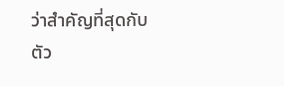ว่าสำคัญที่สุดกับตัว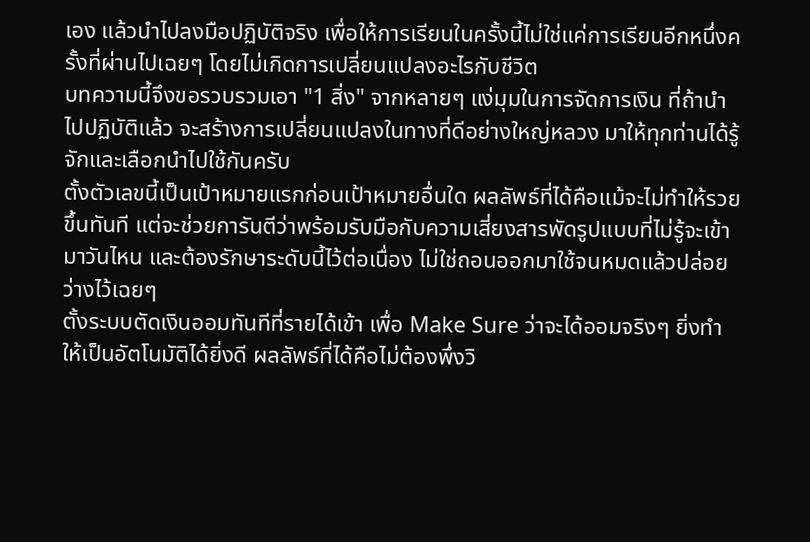เอง แล้วนำไปลงมือปฏิบัติจริง เพื่อให้การเรียนในครั้งนี้ไม่ใช่แค่การเรียนอีกหนึ่งครั้งที่ผ่านไปเฉยๆ โดยไม่เกิดการเปลี่ยนแปลงอะไรกับชีวิต
บทความนี้จึงขอรวบรวมเอา "1 สิ่ง" จากหลายๆ แง่มุมในการจัดการเงิน ที่ถ้านำไปปฏิบัติแล้ว จะสร้างการเปลี่ยนแปลงในทางที่ดีอย่างใหญ่หลวง มาให้ทุกท่านได้รู้จักและเลือกนำไปใช้กันครับ
ตั้งตัวเลขนี้เป็นเป้าหมายแรกก่อนเป้าหมายอื่นใด ผลลัพธ์ที่ได้คือแม้จะไม่ทำให้รวยขึ้นทันที แต่จะช่วยการันตีว่าพร้อมรับมือกับความเสี่ยงสารพัดรูปแบบที่ไม่รู้จะเข้ามาวันไหน และต้องรักษาระดับนี้ไว้ต่อเนื่อง ไม่ใช่ถอนออกมาใช้จนหมดแล้วปล่อยว่างไว้เฉยๆ
ตั้งระบบตัดเงินออมทันทีที่รายได้เข้า เพื่อ Make Sure ว่าจะได้ออมจริงๆ ยิ่งทำให้เป็นอัตโนมัติได้ยิ่งดี ผลลัพธ์ที่ได้คือไม่ต้องพึ่งวิ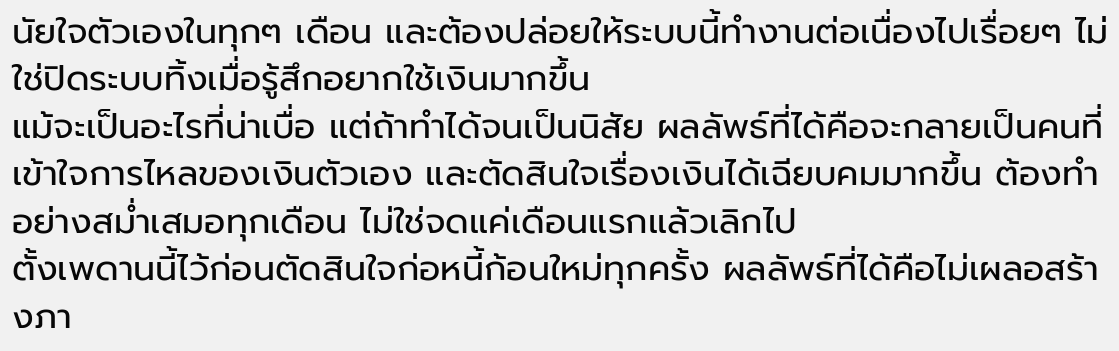นัยใจตัวเองในทุกๆ เดือน และต้องปล่อยให้ระบบนี้ทำงานต่อเนื่องไปเรื่อยๆ ไม่ใช่ปิดระบบทิ้งเมื่อรู้สึกอยากใช้เงินมากขึ้น
แม้จะเป็นอะไรที่น่าเบื่อ แต่ถ้าทำได้จนเป็นนิสัย ผลลัพธ์ที่ได้คือจะกลายเป็นคนที่เข้าใจการไหลของเงินตัวเอง และตัดสินใจเรื่องเงินได้เฉียบคมมากขึ้น ต้องทำอย่างสม่ำเสมอทุกเดือน ไม่ใช่จดแค่เดือนแรกแล้วเลิกไป
ตั้งเพดานนี้ไว้ก่อนตัดสินใจก่อหนี้ก้อนใหม่ทุกครั้ง ผลลัพธ์ที่ได้คือไม่เผลอสร้างภา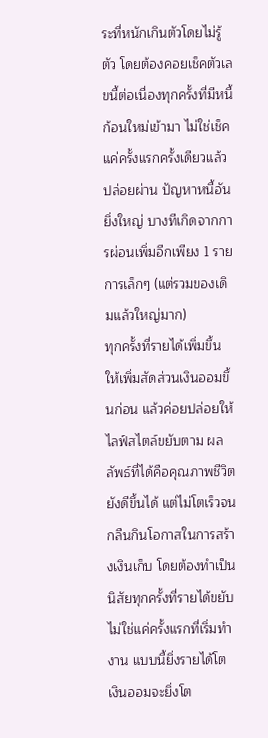ระที่หนักเกินตัวโดยไม่รู้ตัว โดยต้องคอยเช็คตัวเลขนี้ต่อเนื่องทุกครั้งที่มีหนี้ก้อนใหม่เข้ามา ไม่ใช่เช็คแค่ครั้งแรกครั้งเดียวแล้วปล่อยผ่าน ปัญหาหนี้อันยิ่งใหญ่ บางทีเกิดจากการผ่อนเพิ่มอีกเพียง 1 รายการเล็กๆ (แต่รวมของเดิมแล้วใหญ่มาก)
ทุกครั้งที่รายได้เพิ่มขึ้น ให้เพิ่มสัดส่วนเงินออมขึ้นก่อน แล้วค่อยปล่อยให้ไลฟ์สไตล์ขยับตาม ผลลัพธ์ที่ได้คือคุณภาพชีวิตยังดีขึ้นได้ แต่ไม่โตเร็วจนกลืนกินโอกาสในการสร้างเงินเก็บ โดยต้องทำเป็นนิสัยทุกครั้งที่รายได้ขยับ ไม่ใช่แค่ครั้งแรกที่เริ่มทำงาน แบบนี้ยิ่งรายได้โต เงินออมจะยิ่งโต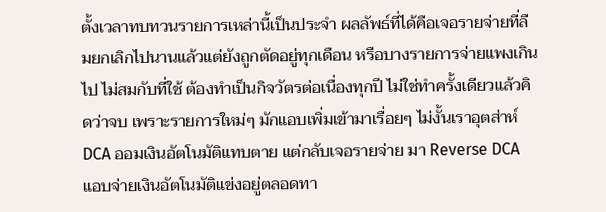ตั้งเวลาทบทวนรายการเหล่านี้เป็นประจำ ผลลัพธ์ที่ได้คือเจอรายจ่ายที่ลืมยกเลิกไปนานแล้วแต่ยังถูกตัดอยู่ทุกเดือน หรือบางรายการจ่ายแพงเกินไป ไม่สมกับที่ใช้ ต้องทำเป็นกิจวัตรต่อเนื่องทุกปี ไม่ใช่ทำครั้งเดียวแล้วคิดว่าจบ เพราะรายการใหม่ๆ มักแอบเพิ่มเข้ามาเรื่อยๆ ไม่งั้นเราอุตส่าห์ DCA ออมเงินอัตโนมัติแทบตาย แต่กลับเจอรายจ่าย มา Reverse DCA แอบจ่ายเงินอัตโนมัติแข่งอยู่ตลอดทา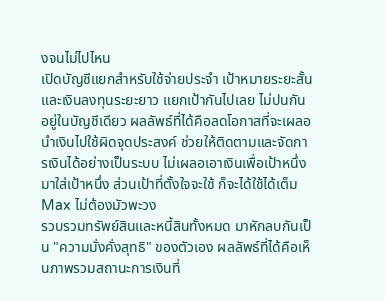งจนไม่ไปไหน
เปิดบัญชีแยกสำหรับใช้จ่ายประจำ เป้าหมายระยะสั้น และเงินลงทุนระยะยาว แยกเป้ากันไปเลย ไม่ปนกันอยู่ในบัญชีเดียว ผลลัพธ์ที่ได้คือลดโอกาสที่จะเผลอนำเงินไปใช้ผิดจุดประสงค์ ช่วยให้ติดตามและจัดการเงินได้อย่างเป็นระบบ ไม่เผลอเอาเงินเพื่อเป้าหนึ่งมาใส่เป้าหนึ่ง ส่วนเป้าที่ตั้งใจจะใช้ ก็จะได้ใช้ได้เต็ม Max ไม่ต้องมัวพะวง
รวบรวมทรัพย์สินและหนี้สินทั้งหมด มาหักลบกันเป็น "ความมั่งคั่งสุทธิ" ของตัวเอง ผลลัพธ์ที่ได้คือเห็นภาพรวมสถานะการเงินที่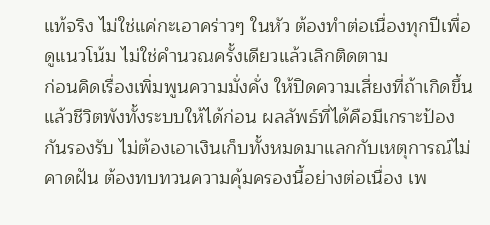แท้จริง ไม่ใช่แค่กะเอาคร่าวๆ ในหัว ต้องทำต่อเนื่องทุกปีเพื่อดูแนวโน้ม ไม่ใช่คำนวณครั้งเดียวแล้วเลิกติดตาม
ก่อนคิดเรื่องเพิ่มพูนความมั่งคั่ง ให้ปิดความเสี่ยงที่ถ้าเกิดขึ้นแล้วชีวิตพังทั้งระบบให้ได้ก่อน ผลลัพธ์ที่ได้คือมีเกราะป้องกันรองรับ ไม่ต้องเอาเงินเก็บทั้งหมดมาแลกกับเหตุการณ์ไม่คาดฝัน ต้องทบทวนความคุ้มครองนี้อย่างต่อเนื่อง เพ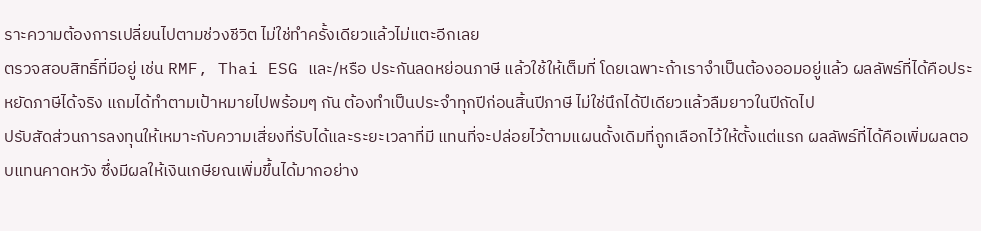ราะความต้องการเปลี่ยนไปตามช่วงชีวิต ไม่ใช่ทำครั้งเดียวแล้วไม่แตะอีกเลย
ตรวจสอบสิทธิ์ที่มีอยู่ เช่น RMF, Thai ESG และ/หรือ ประกันลดหย่อนภาษี แล้วใช้ให้เต็มที่ โดยเฉพาะถ้าเราจำเป็นต้องออมอยู่แล้ว ผลลัพธ์ที่ได้คือประหยัดภาษีได้จริง แถมได้ทำตามเป้าหมายไปพร้อมๆ กัน ต้องทำเป็นประจำทุกปีก่อนสิ้นปีภาษี ไม่ใช่นึกได้ปีเดียวแล้วลืมยาวในปีถัดไป
ปรับสัดส่วนการลงทุนให้เหมาะกับความเสี่ยงที่รับได้และระยะเวลาที่มี แทนที่จะปล่อยไว้ตามแผนดั้งเดิมที่ถูกเลือกไว้ให้ตั้งแต่แรก ผลลัพธ์ที่ได้คือเพิ่มผลตอบแทนคาดหวัง ซึ่งมีผลให้เงินเกษียณเพิ่มขึ้นได้มากอย่าง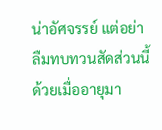น่าอัศจรรย์ แต่อย่าลืมทบทวนสัดส่วนนี้ด้วยเมื่ออายุมา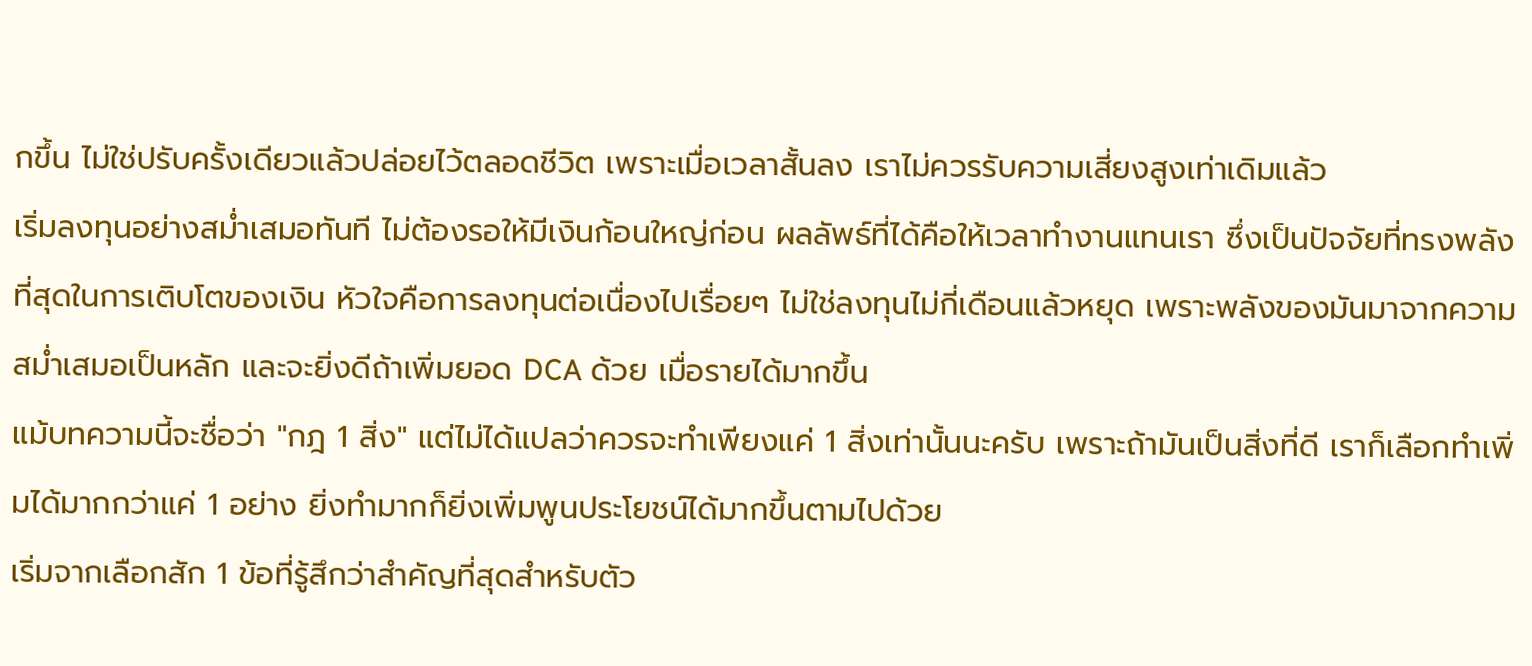กขึ้น ไม่ใช่ปรับครั้งเดียวแล้วปล่อยไว้ตลอดชีวิต เพราะเมื่อเวลาสั้นลง เราไม่ควรรับความเสี่ยงสูงเท่าเดิมแล้ว
เริ่มลงทุนอย่างสม่ำเสมอทันที ไม่ต้องรอให้มีเงินก้อนใหญ่ก่อน ผลลัพธ์ที่ได้คือให้เวลาทำงานแทนเรา ซึ่งเป็นปัจจัยที่ทรงพลังที่สุดในการเติบโตของเงิน หัวใจคือการลงทุนต่อเนื่องไปเรื่อยๆ ไม่ใช่ลงทุนไม่กี่เดือนแล้วหยุด เพราะพลังของมันมาจากความสม่ำเสมอเป็นหลัก และจะยิ่งดีถ้าเพิ่มยอด DCA ด้วย เมื่อรายได้มากขึ้น
แม้บทความนี้จะชื่อว่า "กฎ 1 สิ่ง" แต่ไม่ได้แปลว่าควรจะทำเพียงแค่ 1 สิ่งเท่านั้นนะครับ เพราะถ้ามันเป็นสิ่งที่ดี เราก็เลือกทำเพิ่มได้มากกว่าแค่ 1 อย่าง ยิ่งทำมากก็ยิ่งเพิ่มพูนประโยชน์ได้มากขึ้นตามไปด้วย
เริ่มจากเลือกสัก 1 ข้อที่รู้สึกว่าสำคัญที่สุดสำหรับตัว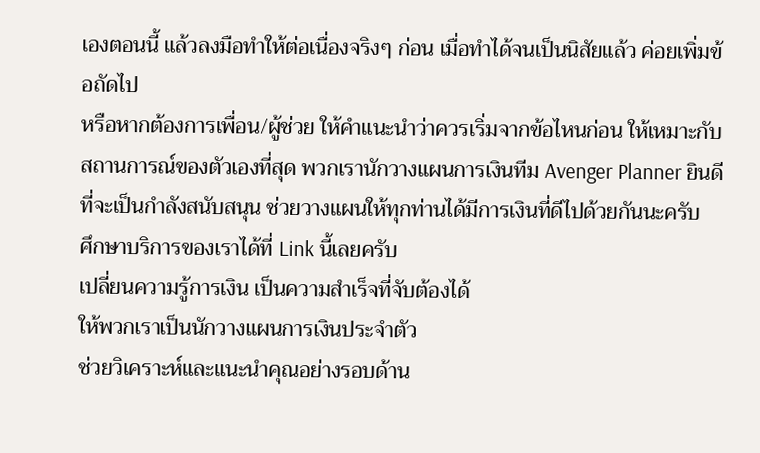เองตอนนี้ แล้วลงมือทำให้ต่อเนื่องจริงๆ ก่อน เมื่อทำได้จนเป็นนิสัยแล้ว ค่อยเพิ่มข้อถัดไป
หรือหากต้องการเพื่อน/ผู้ช่วย ให้คำแนะนำว่าควรเริ่มจากข้อไหนก่อน ให้เหมาะกับสถานการณ์ของตัวเองที่สุด พวกเรานักวางแผนการเงินทีม Avenger Planner ยินดีที่จะเป็นกำลังสนับสนุน ช่วยวางแผนให้ทุกท่านได้มีการเงินที่ดีไปด้วยกันนะครับ
ศึกษาบริการของเราได้ที่ Link นี้เลยครับ
เปลี่ยนความรู้การเงิน เป็นความสำเร็จที่จับต้องได้
ให้พวกเราเป็นนักวางแผนการเงินประจำตัว
ช่วยวิเคราะห์และแนะนำคุณอย่างรอบด้าน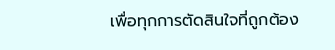เพื่อทุกการตัดสินใจที่ถูกต้อง